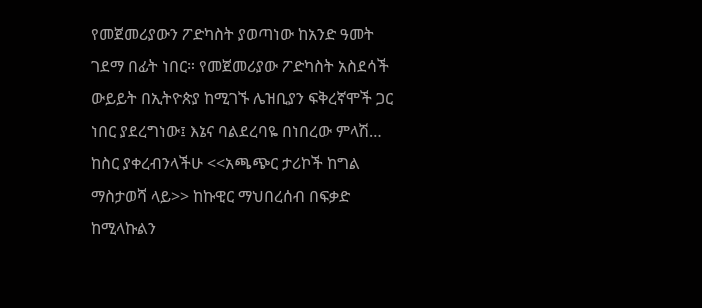የመጀመሪያውን ፖድካስት ያወጣነው ከአንድ ዓመት ገደማ በፊት ነበር። የመጀመሪያው ፖድካስት አስደሳች ውይይት በኢትዮጵያ ከሚገኙ ሌዝቢያን ፍቅረኛሞች ጋር ነበር ያደረግነው፤ እኔና ባልደረባዬ በነበረው ምላሽ…
ከስር ያቀረብንላችሁ <<አጫጭር ታሪኮች ከግል ማስታወሻ ላይ>> ከኩዊር ማህበረሰብ በፍቃድ ከሚላኩልን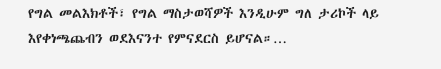የግል መልእክቶች፣ የግል ማስታወሻዎች እንዲሁም ግለ ታሪኮች ላይ እየቀነጫጨብን ወደእናንተ የምናደርስ ይሆናል።…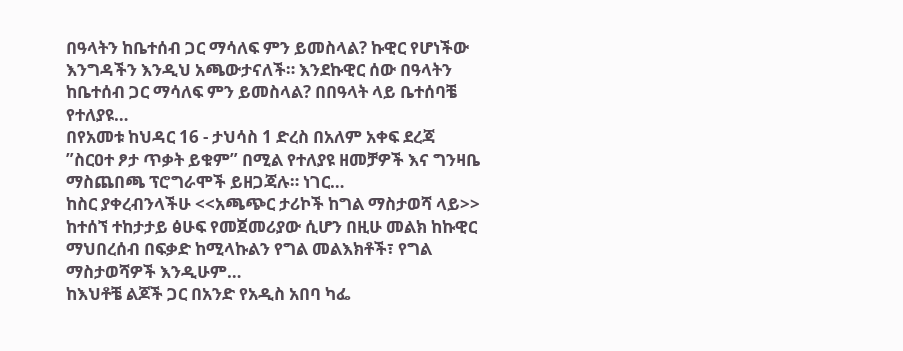በዓላትን ከቤተሰብ ጋር ማሳለፍ ምን ይመስላል? ኩዊር የሆነችው እንግዳችን እንዲህ አጫውታናለች። እንደኩዊር ሰው በዓላትን ከቤተሰብ ጋር ማሳለፍ ምን ይመስላል? በበዓላት ላይ ቤተሰባቼ የተለያዩ…
በየአመቱ ከህዳር 16 - ታህሳስ 1 ድረስ በአለም አቀፍ ደረጃ ”ስርዐተ ፆታ ጥቃት ይቁም” በሚል የተለያዩ ዘመቻዎች እና ግንዛቤ ማስጨበጫ ፕሮግራሞች ይዘጋጃሉ። ነገር…
ከስር ያቀረብንላችሁ <<አጫጭር ታሪኮች ከግል ማስታወሻ ላይ>> ከተሰኘ ተከታታይ ፅሁፍ የመጀመሪያው ሲሆን በዚሁ መልክ ከኩዊር ማህበረሰብ በፍቃድ ከሚላኩልን የግል መልእክቶች፣ የግል ማስታወሻዎች እንዲሁም…
ከእህቶቼ ልጆች ጋር በአንድ የአዲስ አበባ ካፌ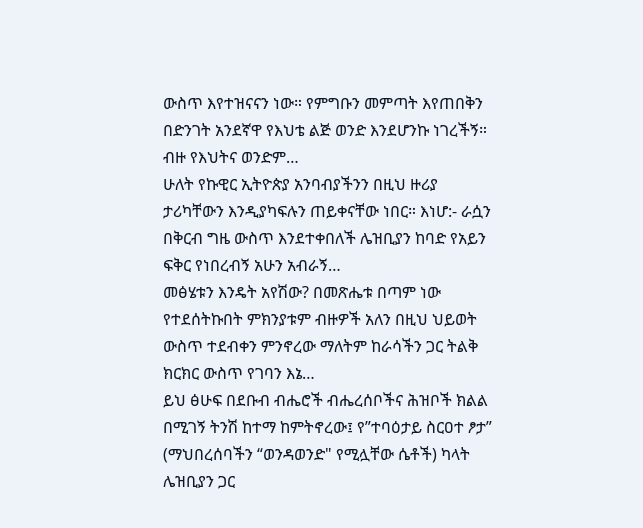ውስጥ እየተዝናናን ነው። የምግቡን መምጣት እየጠበቅን በድንገት አንደኛዋ የእህቴ ልጅ ወንድ እንደሆንኩ ነገረችኝ። ብዙ የእህትና ወንድም…
ሁለት የኩዊር ኢትዮጵያ አንባብያችንን በዚህ ዙሪያ ታሪካቸውን እንዲያካፍሉን ጠይቀናቸው ነበር። እነሆ:- ራሷን በቅርብ ግዜ ውስጥ እንደተቀበለች ሌዝቢያን ከባድ የአይን ፍቅር የነበረብኝ አሁን አብራኝ…
መፅሄቱን እንዴት አየሽው? በመጽሔቱ በጣም ነው የተደሰትኩበት ምክንያቱም ብዙዎች አለን በዚህ ህይወት ውስጥ ተደብቀን ምንኖረው ማለትም ከራሳችን ጋር ትልቅ ክርክር ውስጥ የገባን እኔ…
ይህ ፅሁፍ በደቡብ ብሔሮች ብሔረሰቦችና ሕዝቦች ክልል በሚገኝ ትንሽ ከተማ ከምትኖረው፤ የ”ተባዕታይ ስርዐተ ፆታ” (ማህበረሰባችን “ወንዳወንድ" የሚሏቸው ሴቶች) ካላት ሌዝቢያን ጋር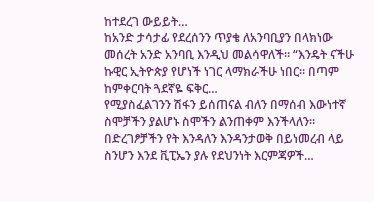ከተደረገ ውይይት…
ከአንድ ታሳታፊ የደረሰንን ጥያቄ ለአንባቢያን በላክነው መሰረት አንድ አንባቢ እንዲህ መልሳዋለች። “እንዴት ናችሁ ኩዊር ኢትዮጵያ የሆነች ነገር ላማክራችሁ ነበር። በጣም ከምቀርባት ጓደኛዬ ፍቅር…
የሚያስፈልገንን ሽፋን ይሰጠናል ብለን በማሰብ እውነተኛ ስሞቻችን ያልሆኑ ስሞችን ልንጠቀም እንችላለን። በድረገፆቻችን የት እንዳለን እንዳንታወቅ በይነመረብ ላይ ስንሆን እንደ ቪፒኤን ያሉ የደህንነት እርምጃዎች…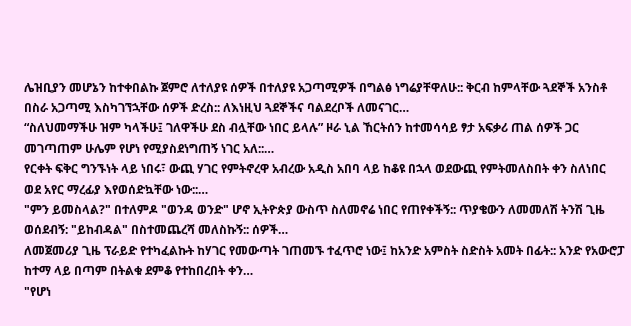ሌዝቢያን መሆኔን ከተቀበልኩ ጀምሮ ለተለያዩ ሰዎች በተለያዩ አጋጣሚዎች በግልፅ ነግሬያቸዋለሁ:: ቅርብ ከምላቸው ጓደኞች አንስቶ በስራ አጋጣሚ እስካገኘኋቸው ሰዎች ድረስ:: ለእነዚህ ጓደኞችና ባልደረቦች ለመናገር…
“ስለህመማችሁ ዝም ካላችሁ፤ ገለዋችሁ ደስ ብሏቸው ነበር ይላሉ” ዞራ ኒል ኸርትሰን ከተመሳሳይ ፃታ አፍቃሪ ጠል ሰዎች ጋር መገጣጠም ሁሌም የሆነ የሚያስደነግጠኝ ነገር አለ::…
የርቀት ፍቅር ግንኙነት ላይ ነበሩ፣ ውጪ ሃገር የምትኖረዋ አብረው አዲስ አበባ ላይ ከቆዩ በኋላ ወደውጪ የምትመለስበት ቀን ስለነበር ወደ አየር ማረፊያ እየወሰድኳቸው ነው::…
"ምን ይመስላል?" በተለምዶ "ወንዳ ወንድ" ሆኖ ኢትዮጵያ ውስጥ ስለመኖሬ ነበር የጠየቀችኝ:: ጥያቄውን ለመመለሽ ትንሽ ጊዜ ወሰደብኝ: "ይከብዳል" በስተመጨረሻ መለስኩኝ:: ሰዎች…
ለመጀመሪያ ጊዜ ፕራይድ የተካፈልኩት ከሃገር የመውጣት ገጠመኙ ተፈጥሮ ነው፤ ከአንድ አምስት ስድስት አመት በፊት:: አንድ የአውሮፓ ከተማ ላይ በጣም በትልቁ ደምቆ የተከበረበት ቀን…
"የሆነ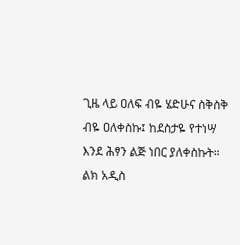ጊዜ ላይ ዐለፍ ብዬ ሄድሁና ስቅስቅ ብዬ ዐለቀስኩ፤ ከደስታዬ የተነሣ እንደ ሕፃን ልጅ ነበር ያለቀስኩት። ልክ አዲስ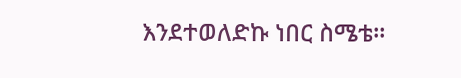እንደተወለድኩ ነበር ስሜቴ።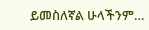ይመስለኛል ሁላችንም…